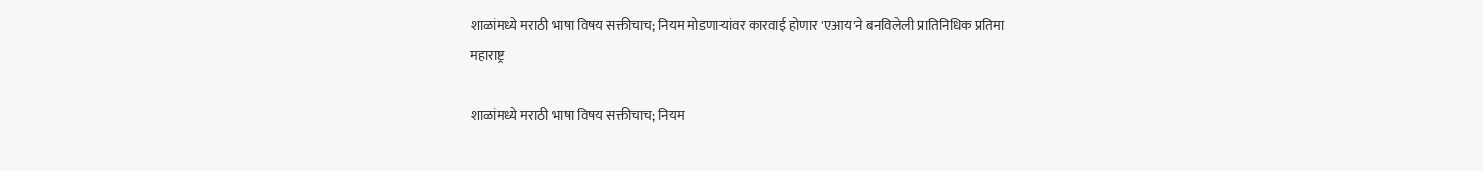शाळांमध्ये मराठी भाषा विषय सक्तीचाच; नियम मोडणाऱ्यांवर कारवाई होणार 'एआय'ने बनविलेली प्रातिनिधिक प्रतिमा
महाराष्ट्र

शाळांमध्ये मराठी भाषा विषय सक्तीचाच; नियम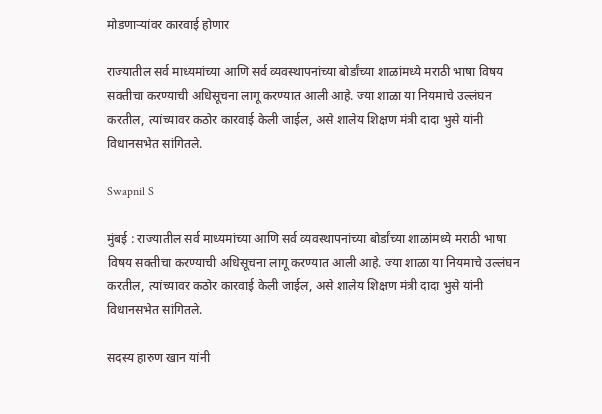मोडणाऱ्यांवर कारवाई होणार

राज्यातील सर्व माध्यमांच्या आणि सर्व व्यवस्थापनांच्या बोर्डांच्या शाळांमध्ये मराठी भाषा विषय सक्तीचा करण्याची अधिसूचना लागू करण्यात आली आहे. ज्या शाळा या नियमाचे उल्लंघन करतील, त्यांच्यावर कठोर कारवाई केली जाईल, असे शालेय शिक्षण मंत्री दादा भुसे यांनी विधानसभेत सांगितले.

Swapnil S

मुंबई : राज्यातील सर्व माध्यमांच्या आणि सर्व व्यवस्थापनांच्या बोर्डांच्या शाळांमध्ये मराठी भाषा विषय सक्तीचा करण्याची अधिसूचना लागू करण्यात आली आहे. ज्या शाळा या नियमाचे उल्लंघन करतील, त्यांच्यावर कठोर कारवाई केली जाईल, असे शालेय शिक्षण मंत्री दादा भुसे यांनी विधानसभेत सांगितले.

सदस्य हारुण खान यांनी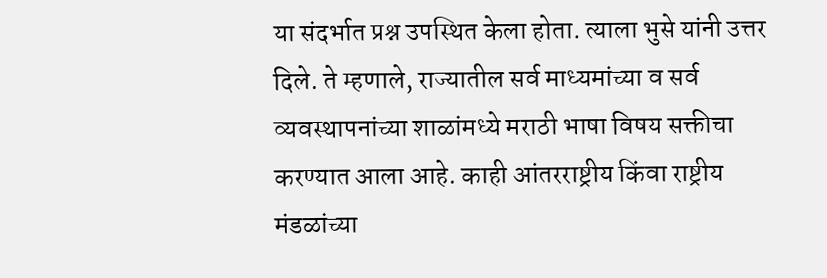या संदर्भात प्रश्न उपस्थित केला होता. त्याला भुसे यांनी उत्तर दिले. ते म्हणाले, राज्यातील सर्व माध्यमांच्या व सर्व व्यवस्थापनांच्या शाळांमध्ये मराठी भाषा विषय सक्तीचा करण्यात आला आहे. काही आंतरराष्ट्रीय किंवा राष्ट्रीय मंडळांच्या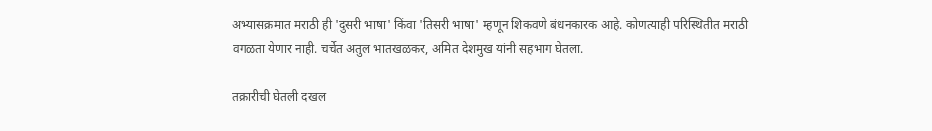अभ्यासक्रमात मराठी ही 'दुसरी भाषा' किंवा 'तिसरी भाषा' म्हणून शिकवणे बंधनकारक आहे. कोणत्याही परिस्थितीत मराठी वगळता येणार नाही. चर्चेत अतुल भातखळकर, अमित देशमुख यांनी सहभाग घेतला.

तक्रारीची घेतली दखल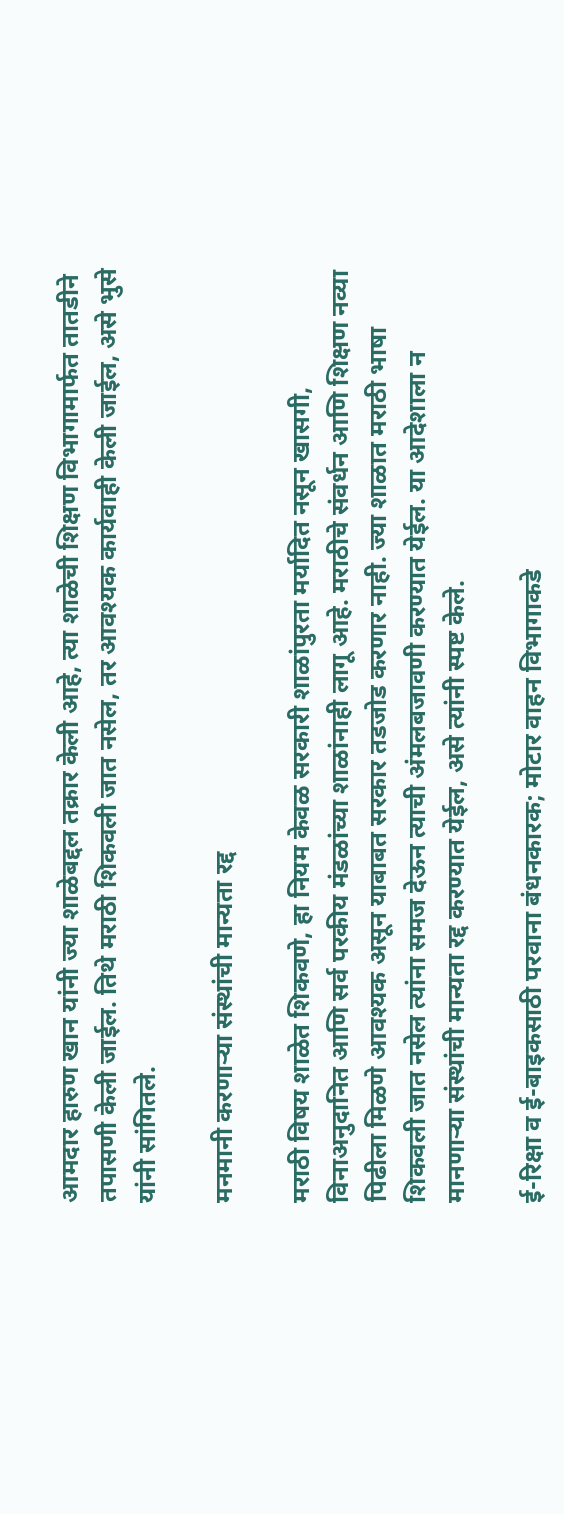आमदार हारुण खान यांनी ज्या शाळेबद्दल तक्रार केली आहे, त्या शाळेची शिक्षण विभागामार्फत तातडीने तपासणी केली जाईल. तिथे मराठी शिकवली जात नसेल, तर आवश्यक कार्यवाही केली जाईल, असे भुसे यांनी सांगितले.

मनमानी करणाऱ्या संस्थांची मान्यता रद्द

मराठी विषय शाळेत शिकवणे, हा नियम केवळ सरकारी शाळांपुरता मर्यादित नसून खासगी, विनाअनुदानित आणि सर्व परकीय मंडळांच्या शाळांनाही लागू आहे. मराठीचे संवर्धन आणि शिक्षण नव्या पिढीला मिळणे आवश्यक असून याबाबत सरकार तडजोड करणार नाही. ज्या शाळात मराठी भाषा शिकवली जात नसेल त्यांना समज देऊन त्याची अंमलबजावणी करण्यात येईल. या आदेशाला न मानणाऱ्या संस्थांची मान्यता रद्द करण्यात येईल, असे त्यांनी स्पष्ट केले.

ई-रिक्षा व ई-बाइकसाठी परवाना बंधनकारक; मोटार वाहन विभागाकडे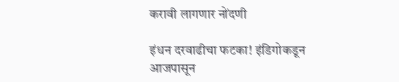करावी लागणार नोंदणी

इंधन दरवाढीचा फटका! इंडिगोकडून आजपासून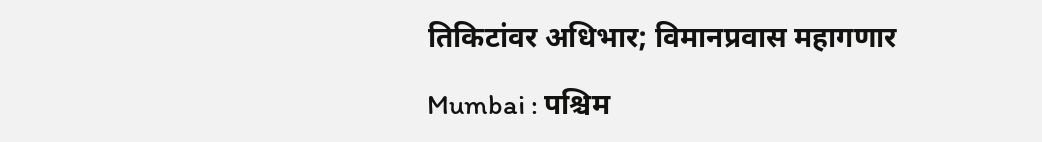तिकिटांवर अधिभार; विमानप्रवास महागणार

Mumbai : पश्चिम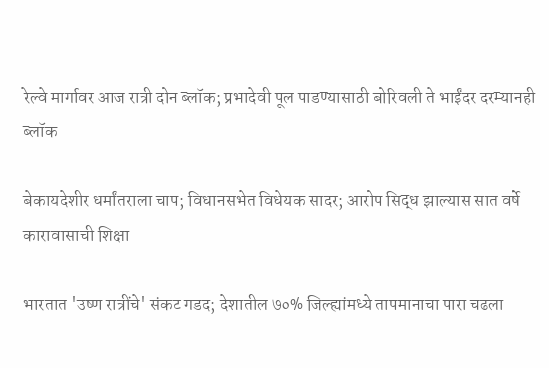रेल्वे मार्गावर आज रात्री दोन ब्लॉक; प्रभादेवी पूल पाडण्यासाठी बोरिवली ते भाईंदर दरम्यानही ब्लॉक

बेकायदेशीर धर्मांतराला चाप; विधानसभेत विधेयक सादर; आरोप सिद्ध झाल्यास सात वर्षे कारावासाची शिक्षा

भारतात 'उष्ण रात्रींचे' संकट गडद; देशातील ७०% जिल्ह्यांमध्ये तापमानाचा पारा चढला